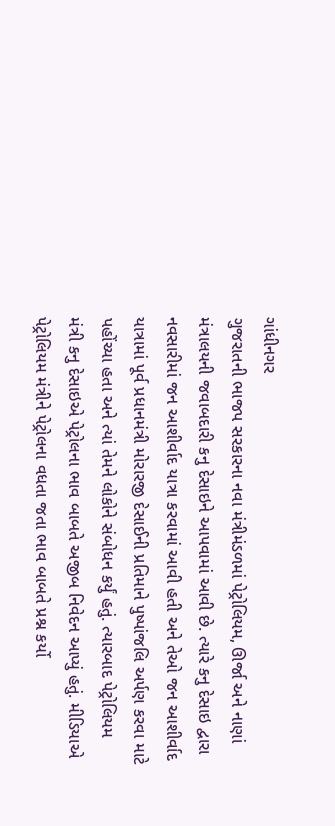ગાંધીનગર
ગુજરાતની ભાજપ સરકારના નવા મંત્રીમંડળમાં પેટ્રોલિયમ, ઊર્જા અને નાણાં મંત્રાલયની જવાબદારી કનુ દેસાઇને આપવામાં આવી છે. ત્યારે કનુ દેસાઇ દ્વારા નવસારીમાં જન આશીર્વાદ યાત્રા કરવામાં આવી હતી અને તેઓ જન આશીર્વાદ યાત્રામાં પૂર્વ પ્રધાનમંત્રી મોરારજી દેસાઈની પ્રતિમાને પુષ્પાંજલિ અર્પણ કરવા માટે પહોંચ્યા હતા અને ત્યાં તેમને લોકોને સંબોધન કર્યું હતું. ત્યારબાદ પેટ્રોલિયમ મંત્રી કનુ દેસાઇએ પેટ્રોલના ભાવ બાબતે અજીબ નિવેદન આપ્યું હતું. મીડિયાએ પેટ્રોલિયમ મંત્રીને પેટ્રોલના વધતા જતા ભાવ બાબતે પ્રશ્ન કર્યો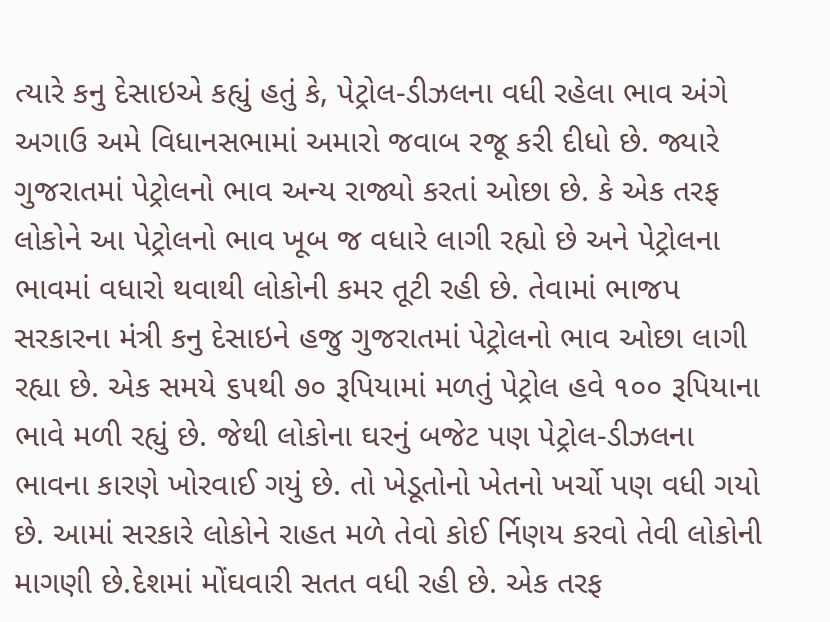ત્યારે કનુ દેસાઇએ કહ્યું હતું કે, પેટ્રોલ-ડીઝલના વધી રહેલા ભાવ અંગે અગાઉ અમે વિધાનસભામાં અમારો જવાબ રજૂ કરી દીધો છે. જ્યારે ગુજરાતમાં પેટ્રોલનો ભાવ અન્ય રાજ્યો કરતાં ઓછા છે. કે એક તરફ લોકોને આ પેટ્રોલનો ભાવ ખૂબ જ વધારે લાગી રહ્યો છે અને પેટ્રોલના ભાવમાં વધારો થવાથી લોકોની કમર તૂટી રહી છે. તેવામાં ભાજપ સરકારના મંત્રી કનુ દેસાઇને હજુ ગુજરાતમાં પેટ્રોલનો ભાવ ઓછા લાગી રહ્યા છે. એક સમયે ૬૫થી ૭૦ રૂપિયામાં મળતું પેટ્રોલ હવે ૧૦૦ રૂપિયાના ભાવે મળી રહ્યું છે. જેથી લોકોના ઘરનું બજેટ પણ પેટ્રોલ-ડીઝલના ભાવના કારણે ખોરવાઈ ગયું છે. તો ખેડૂતોનો ખેતનો ખર્ચો પણ વધી ગયો છે. આમાં સરકારે લોકોને રાહત મળે તેવો કોઈ ર્નિણય કરવો તેવી લોકોની માગણી છે.દેશમાં મોંઘવારી સતત વધી રહી છે. એક તરફ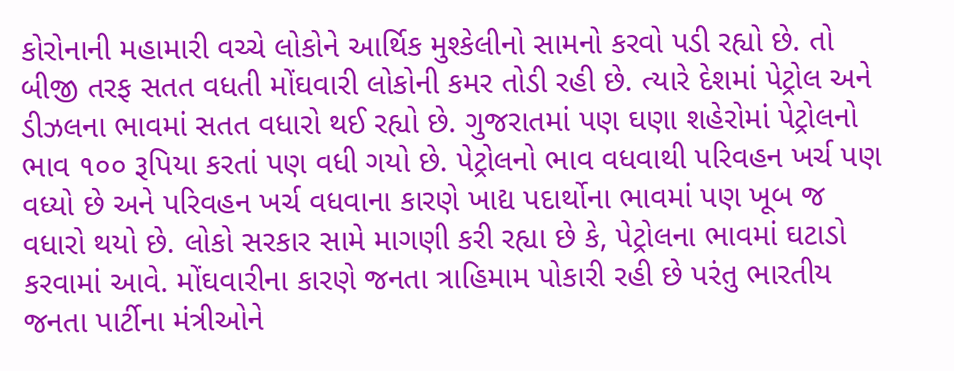કોરોનાની મહામારી વચ્ચે લોકોને આર્થિક મુશ્કેલીનો સામનો કરવો પડી રહ્યો છે. તો બીજી તરફ સતત વધતી મોંઘવારી લોકોની કમર તોડી રહી છે. ત્યારે દેશમાં પેટ્રોલ અને ડીઝલના ભાવમાં સતત વધારો થઈ રહ્યો છે. ગુજરાતમાં પણ ઘણા શહેરોમાં પેટ્રોલનો ભાવ ૧૦૦ રૂપિયા કરતાં પણ વધી ગયો છે. પેટ્રોલનો ભાવ વધવાથી પરિવહન ખર્ચ પણ વધ્યો છે અને પરિવહન ખર્ચ વધવાના કારણે ખાદ્ય પદાર્થોના ભાવમાં પણ ખૂબ જ વધારો થયો છે. લોકો સરકાર સામે માગણી કરી રહ્યા છે કે, પેટ્રોલના ભાવમાં ઘટાડો કરવામાં આવે. મોંઘવારીના કારણે જનતા ત્રાહિમામ પોકારી રહી છે પરંતુ ભારતીય જનતા પાર્ટીના મંત્રીઓને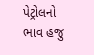પેટ્રોલનો ભાવ હજુ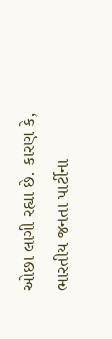ઓછા લાગી રહ્યા છે. કારણ કે, ભારતીય જનતા પાર્ટીના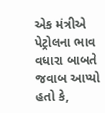એક મંત્રીએ પેટ્રોલના ભાવ વધારા બાબતે જવાબ આપ્યો હતો કે,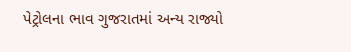પેટ્રોલના ભાવ ગુજરાતમાં અન્ય રાજ્યો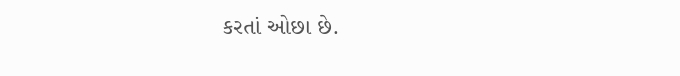કરતાં ઓછા છે.